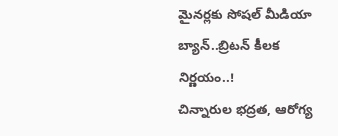మైనర్లకు సోషల్ మీడియా బ్యాన్..బ్రిటన్ కీలక నిర్ణయం..!
చిన్నారుల భద్రత, ఆరోగ్య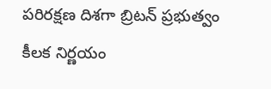పరిరక్షణ దిశగా బ్రిటన్ ప్రభుత్వం కీలక నిర్ణయం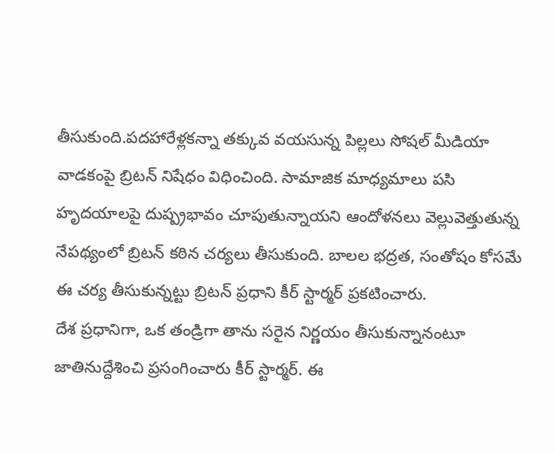తీసుకుంది.పదహారేళ్లకన్నా తక్కువ వయసున్న పిల్లలు సోషల్ మీడియా వాడకంపై బ్రిటన్ నిషేధం విధించింది. సామాజిక మాధ్యమాలు పసి హృదయాలపై దుష్ప్రభావం చూపుతున్నాయని ఆందోళనలు వెల్లువెత్తుతున్న నేపథ్యంలో బ్రిటన్ కఠిన చర్యలు తీసుకుంది. బాలల భద్రత, సంతోషం కోసమే ఈ చర్య తీసుకున్నట్టు బ్రిటన్ ప్రధాని కీర్ స్టార్మర్ ప్రకటించారు.
దేశ ప్రధానిగా, ఒక తండ్రిగా తాను సరైన నిర్ణయం తీసుకున్నానంటూ జాతినుద్దేశించి ప్రసంగించారు కీర్ స్టార్మర్. ఈ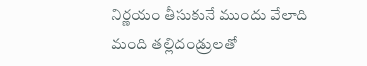నిర్ణయం తీసుకునే ముందు వేలాది మంది తల్లిదండ్రులతో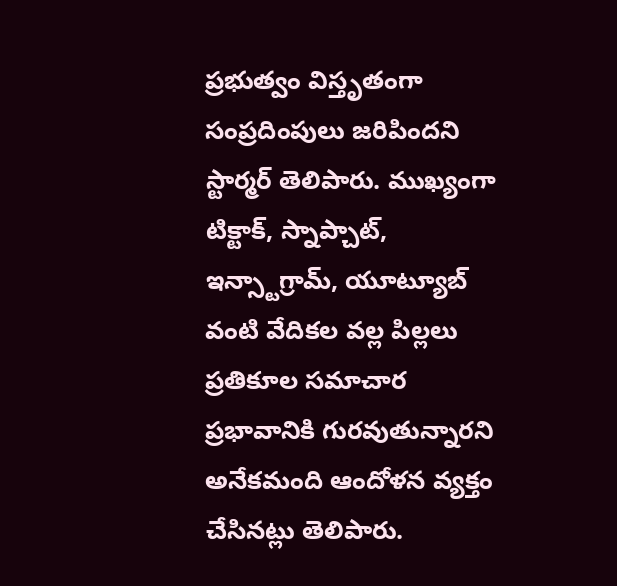ప్రభుత్వం విస్తృతంగా సంప్రదింపులు జరిపిందని స్టార్మర్ తెలిపారు. ముఖ్యంగా టిక్టాక్, స్నాప్చాట్, ఇన్స్టాగ్రామ్, యూట్యూబ్ వంటి వేదికల వల్ల పిల్లలు ప్రతికూల సమాచార ప్రభావానికి గురవుతున్నారని అనేకమంది ఆందోళన వ్యక్తం చేసినట్లు తెలిపారు.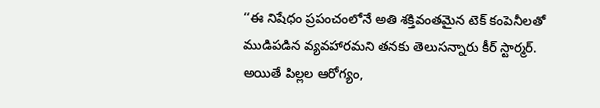‘‘ఈ నిషేధం ప్రపంచంలోనే అతి శక్తివంతమైన టెక్ కంపెనీలతో ముడిపడిన వ్యవహారమని తనకు తెలుసన్నారు కీర్ స్టార్మర్. అయితే పిల్లల ఆరోగ్యం,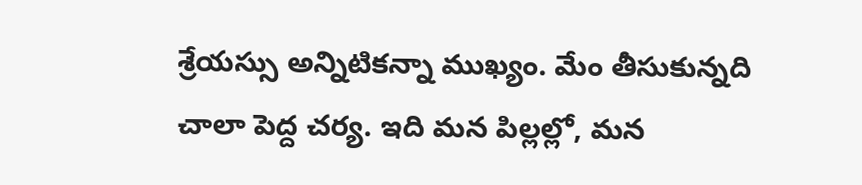శ్రేయస్సు అన్నిటికన్నా ముఖ్యం. మేం తీసుకున్నది చాలా పెద్ద చర్య. ఇది మన పిల్లల్లో, మన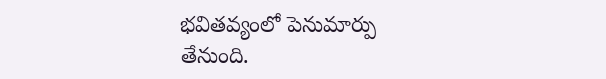భవితవ్యంలో పెనుమార్పు తేనుంది.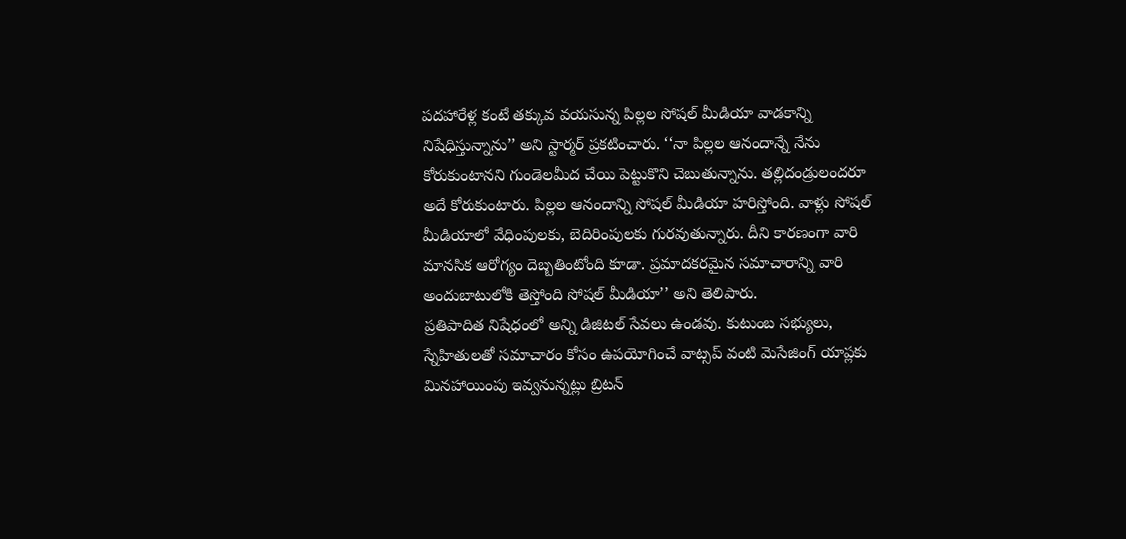పదహారేళ్ల కంటే తక్కువ వయసున్న పిల్లల సోషల్ మీడియా వాడకాన్ని నిషేధిస్తున్నాను’’ అని స్టార్మర్ ప్రకటించారు. ‘‘నా పిల్లల ఆనందాన్నే నేను కోరుకుంటానని గుండెలమీద చేయి పెట్టుకొని చెబుతున్నాను. తల్లిదండ్రులందరూ అదే కోరుకుంటారు. పిల్లల ఆనందాన్ని సోషల్ మీడియా హరిస్తోంది. వాళ్లు సోషల్ మీడియాలో వేధింపులకు, బెదిరింపులకు గురవుతున్నారు. దీని కారణంగా వారి మానసిక ఆరోగ్యం దెబ్బతింటోంది కూడా. ప్రమాదకరమైన సమాచారాన్ని వారి అందుబాటులోకి తెస్తోంది సోషల్ మీడియా’’ అని తెలిపారు.
ప్రతిపాదిత నిషేధంలో అన్ని డిజిటల్ సేవలు ఉండవు. కుటుంబ సభ్యులు, స్నేహితులతో సమాచారం కోసం ఉపయోగించే వాట్సప్ వంటి మెసేజింగ్ యాప్లకు మినహాయింపు ఇవ్వనున్నట్లు బ్రిటన్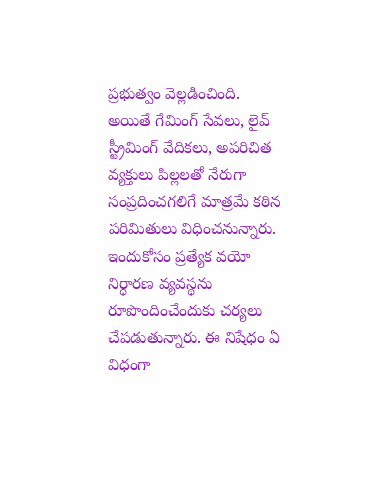ప్రభుత్వం వెల్లడించింది. అయితే గేమింగ్ సేవలు, లైవ్ స్ట్రీమింగ్ వేదికలు, అపరిచిత వ్యక్తులు పిల్లలతో నేరుగా సంప్రదించగలిగే మాత్రమే కఠిన పరిమితులు విధించనున్నారు. ఇందుకోసం ప్రత్యేక వయో నిర్ధారణ వ్యవస్థను రూపొందించేందుకు చర్యలు చేపడుతున్నారు. ఈ నిషేధం ఏ విధంగా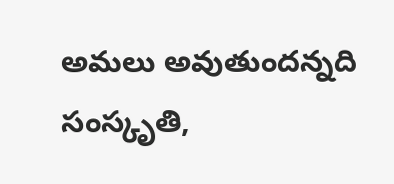అమలు అవుతుందన్నది సంస్కృతి,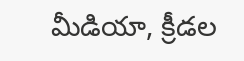మీడియా, క్రీడల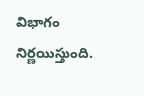విభాగం నిర్ణయిస్తుంది.